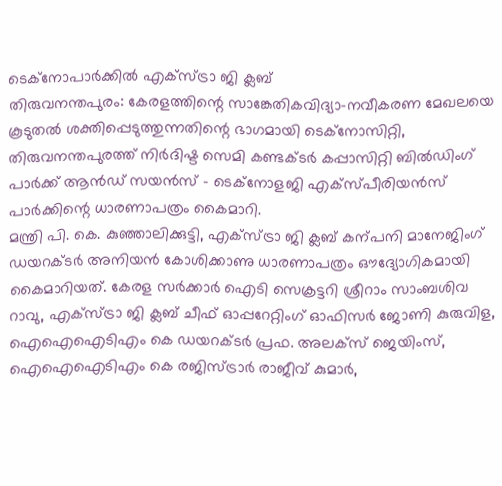ടെക്നോപാർക്കിൽ എക്സ്ട്രാ ജി ക്ലബ്
തിരുവനന്തപുരം: കേരളത്തിന്റെ സാങ്കേതികവിദ്യാ-നവീകരണ മേഖലയെ കൂടുതൽ ശക്തിപ്പെടുത്തുന്നതിന്റെ ഭാഗമായി ടെക്നോസിറ്റി, തിരുവനന്തപുരത്ത് നിർദിഷ്ട സെമി കണ്ടക്ടർ കപ്പാസിറ്റി ബിൽഡിംഗ് പാർക്ക് ആൻഡ് സയൻസ് - ടെക്നോളജി എക്സ്പീരിയൻസ് പാർക്കിന്റെ ധാരണാപത്രം കൈമാറി.
മന്ത്രി പി. കെ. കുഞ്ഞാലിക്കുട്ടി, എക്സ്ട്രാ ജി ക്ലബ് കന്പനി മാനേജിംഗ് ഡയറക്ടർ അനിയൻ കോശിക്കാണു ധാരണാപത്രം ഔദ്യോഗികമായി കൈമാറിയത്. കേരള സർക്കാർ ഐടി സെക്രട്ടറി ശ്രീറാം സാംബശിവ റാവു, എക്സ്ട്രാ ജി ക്ലബ് ചീഫ് ഓപ്പറേറ്റിംഗ് ഓഫിസർ ജോണി കുരുവിള, ഐഐഐടിഎം കെ ഡയറക്ടർ പ്രഫ. അലക്സ് ജെയിംസ്, ഐഐഐടിഎം കെ രജിസ്ട്രാർ രാജീവ് കുമാർ,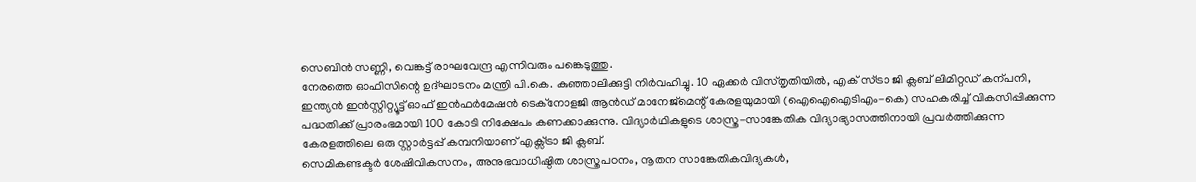സെബിൻ സണ്ണി, വെങ്കട്ട് രാഘവേന്ദ്ര എന്നിവരും പങ്കെടുത്തു.
നേരത്തെ ഓഫിസിന്റെ ഉദ്ഘാടനം മന്ത്രി പി.കെ. കുഞ്ഞാലിക്കുട്ടി നിർവഹിച്ചു. 10 ഏക്കർ വിസ്തൃതിയിൽ, എക് സ്ട്രാ ജി ക്ലബ് ലിമിറ്റഡ് കന്പനി, ഇന്ത്യൻ ഇൻസ്റ്റിറ്റ്യൂട്ട് ഓഫ് ഇൻഫർമേഷൻ ടെക്നോളജി ആൻഡ് മാനേജ്മെന്റ് കേരളയുമായി (ഐഐഐടിഎം-കെ) സഹകരിച്ച് വികസിപ്പിക്കുന്ന പദ്ധതിക്ക് പ്രാരംഭമായി 100 കോടി നിക്ഷേപം കണക്കാക്കുന്നു. വിദ്യാർഥികളുടെ ശാസ്ത്ര-സാങ്കേതിക വിദ്യാഭ്യാസത്തിനായി പ്രവർത്തിക്കുന്ന കേരളത്തിലെ ഒരു സ്റ്റാർട്ടപ്പ് കമ്പനിയാണ് എക്സ്ട്രാ ജി ക്ലബ്.
സെമികണ്ടക്ടർ ശേഷിവികസനം, അനുഭവാധിഷ്ഠിത ശാസ്ത്രപഠനം, നൂതന സാങ്കേതികവിദ്യകൾ,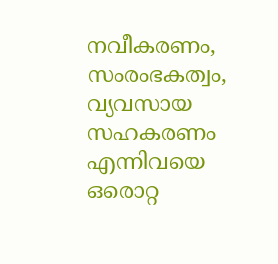നവീകരണം, സംരംഭകത്വം, വ്യവസായ സഹകരണം എന്നിവയെ ഒരൊറ്റ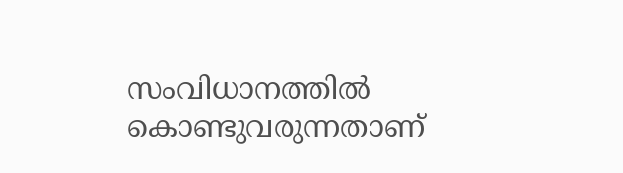സംവിധാനത്തിൽ കൊണ്ടുവരുന്നതാണ്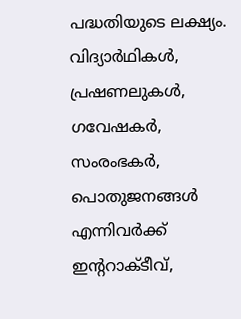പദ്ധതിയുടെ ലക്ഷ്യം. വിദ്യാർഥികൾ, പ്രഷണലുകൾ, ഗവേഷകർ, സംരംഭകർ, പൊതുജനങ്ങൾ എന്നിവർക്ക് ഇന്ററാക്ടീവ്,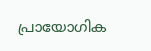പ്രായോഗിക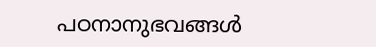പഠനാനുഭവങ്ങൾ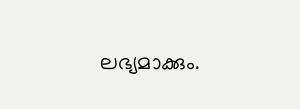ലഭ്യമാക്കും.